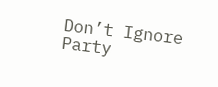Don’t Ignore Party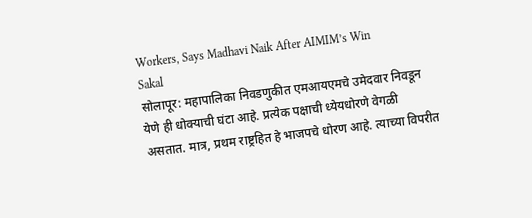Workers, Says Madhavi Naik After AIMIM’s Win
Sakal
सोलापूर: महापालिका निवडणुकीत एमआयएमचे उमेदवार निवडून येणे ही धोक्याची घंटा आहे. प्रत्येक पक्षाची ध्येयधोरणे वेगळी असतात. मात्र, प्रथम राष्ट्रहित हे भाजपचे धोरण आहे. त्याच्या विपरीत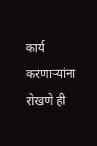कार्य करणाऱ्यांना रोखणे ही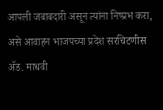आपली जबाबदारी असून त्यांना निष्प्रभ करा, असे आवाहन भाजपच्या प्रदेश सरचिटणीस ॲड. माधवी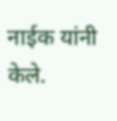नाईक यांनी केले.